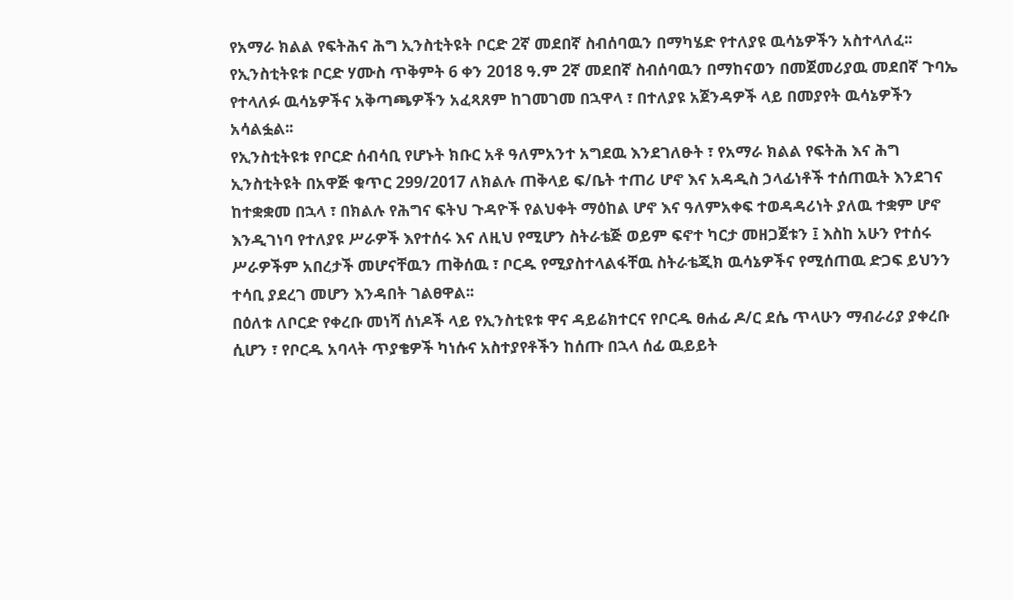የአማራ ክልል የፍትሕና ሕግ ኢንስቲትዩት ቦርድ 2ኛ መደበኛ ስብሰባዉን በማካሄድ የተለያዩ ዉሳኔዎችን አስተላለፈ፡፡
የኢንስቲትዩቱ ቦርድ ሃሙስ ጥቅምት 6 ቀን 2018 ዓ.ም 2ኛ መደበኛ ስብሰባዉን በማከናወን በመጀመሪያዉ መደበኛ ጉባኤ የተላለፉ ዉሳኔዎችና አቅጣጫዎችን አፈጻጸም ከገመገመ በኋዋላ ፣ በተለያዩ አጀንዳዎች ላይ በመያየት ዉሳኔዎችን አሳልፏል፡፡
የኢንስቲትዩቱ የቦርድ ሰብሳቢ የሆኑት ክቡር አቶ ዓለምአንተ አግደዉ እንደገለፁት ፣ የአማራ ክልል የፍትሕ እና ሕግ ኢንስቲትዩት በአዋጅ ቁጥር 299/2017 ለክልሉ ጠቅላይ ፍ/ቤት ተጠሪ ሆኖ እና አዳዲስ ኃላፊነቶች ተሰጠዉት እንደገና ከተቋቋመ በኋላ ፣ በክልሉ የሕግና ፍትህ ጉዳዮች የልህቀት ማዕከል ሆኖ እና ዓለምአቀፍ ተወዳዳሪነት ያለዉ ተቋም ሆኖ እንዲገነባ የተለያዩ ሥራዎች እየተሰሩ እና ለዚህ የሚሆን ስትራቴጅ ወይም ፍኖተ ካርታ መዘጋጀቱን ፤ እስከ አሁን የተሰሩ ሥራዎችም አበረታች መሆናቸዉን ጠቅሰዉ ፣ ቦርዱ የሚያስተላልፋቸዉ ስትራቴጂክ ዉሳኔዎችና የሚሰጠዉ ድጋፍ ይህንን ተሳቢ ያደረገ መሆን እንዳበት ገልፀዋል፡፡
በዕለቱ ለቦርድ የቀረቡ መነሻ ሰነዶች ላይ የኢንስቲዩቱ ዋና ዳይሬክተርና የቦርዱ ፀሐፊ ዶ/ር ደሴ ጥላሁን ማብራሪያ ያቀረቡ ሲሆን ፣ የቦርዱ አባላት ጥያቄዎች ካነሱና አስተያየቶችን ከሰጡ በኋላ ሰፊ ዉይይት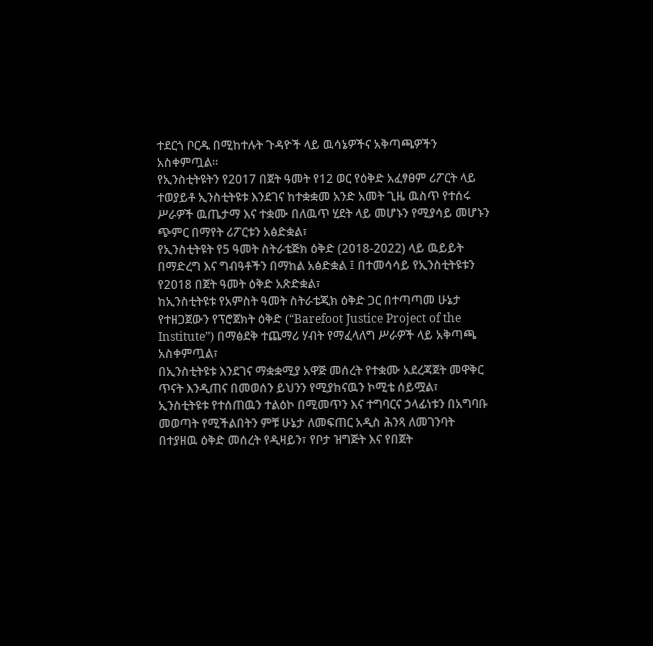ተደርጎ ቦርዱ በሚከተሉት ጉዳዮች ላይ ዉሳኔዎችና አቅጣጫዎችን አስቀምጧል፡፡
የኢንስቲትዩትን የ2017 በጀት ዓመት የ12 ወር የዕቅድ አፈፃፀም ሪፖርት ላይ ተወያይቶ ኢንስቲትዩቱ እንደገና ከተቋቋመ አንድ አመት ጊዜ ዉስጥ የተሰሩ ሥራዎች ዉጤታማ እና ተቋሙ በለዉጥ ሂደት ላይ መሆኑን የሚያሳይ መሆኑን ጭምር በማየት ሪፖርቱን አፅድቋል፣
የኢንስቲትዩት የ5 ዓመት ስትራቴጅክ ዕቅድ (2018-2022) ላይ ዉይይት በማድረግ እና ግብዓቶችን በማከል አፅድቋል ፤ በተመሳሳይ የኢንስቲትዩቱን የ2018 በጀት ዓመት ዕቅድ አጽድቋል፣
ከኢንስቲትዩቱ የአምስት ዓመት ስትራቴጂክ ዕቅድ ጋር በተጣጣመ ሁኔታ የተዘጋጀውን የፕሮጀክት ዕቅድ (“Barefoot Justice Project of the Institute”) በማፅደቅ ተጨማሪ ሃብት የማፈላለግ ሥራዎች ላይ አቅጣጫ አስቀምጧል፣
በኢንስቲትዩቱ እንደገና ማቋቋሚያ አዋጅ መሰረት የተቋሙ አደረጃጀት መዋቅር ጥናት እንዲጠና በመወሰን ይህንን የሚያከናዉን ኮሚቴ ሰይሟል፣
ኢንስቲትዩቱ የተሰጠዉን ተልዕኮ በሚመጥን እና ተግባርና ኃላፊነቱን በአግባቡ መወጣት የሚችልበትን ምቹ ሁኔታ ለመፍጠር አዲስ ሕንጻ ለመገንባት በተያዘዉ ዕቅድ መሰረት የዲዛይን፣ የቦታ ዝግጅት እና የበጀት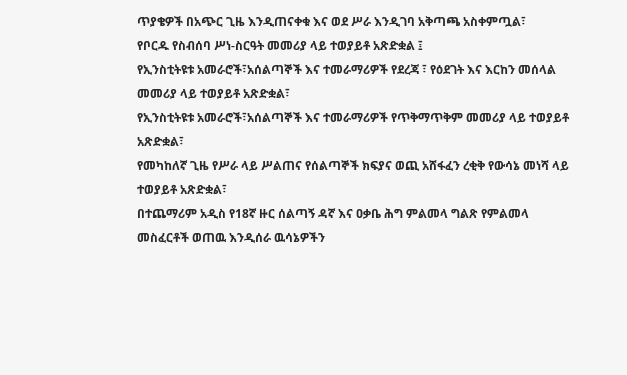ጥያቄዎች በአጭር ጊዜ እንዲጠናቀቁ እና ወደ ሥራ እንዲገባ አቅጣጫ አስቀምጧል፣
የቦርዱ የስብሰባ ሥነ-ስርዓት መመሪያ ላይ ተወያይቶ አጽድቋል ፤
የኢንስቲትዩቱ አመራሮች፣አሰልጣኞች እና ተመራማሪዎች የደረጃ ፣ የዕደገት እና እርከን መሰላል መመሪያ ላይ ተወያይቶ አጽድቋል፣
የኢንስቲትዩቱ አመራሮች፣አሰልጣኞች እና ተመራማሪዎች የጥቅማጥቅም መመሪያ ላይ ተወያይቶ አጽድቋል፣
የመካከለኛ ጊዜ የሥራ ላይ ሥልጠና የሰልጣኞች ክፍያና ወጪ አሸፋፈን ረቂቅ የውሳኔ መነሻ ላይ ተወያይቶ አጽድቋል፣
በተጨማሪም አዲስ የ18ኛ ዙር ሰልጣኝ ዳኛ እና ዐቃቤ ሕግ ምልመላ ግልጽ የምልመላ መስፈርቶች ወጠዉ እንዲሰራ ዉሳኔዎችን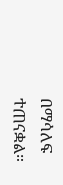በማሳለፍ ተጠናቋል።